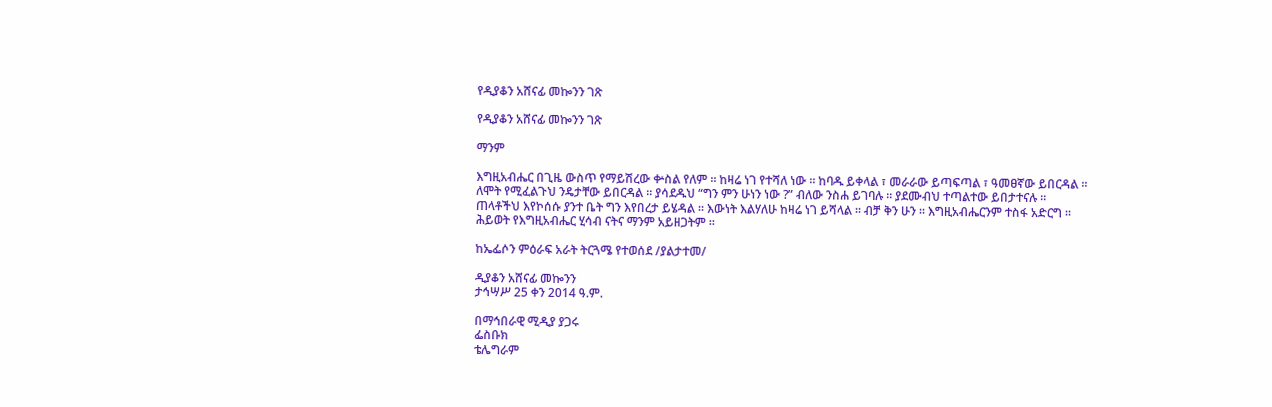የዲያቆን አሸናፊ መኰንን ገጽ

የዲያቆን አሸናፊ መኰንን ገጽ

ማንም

እግዚአብሔር በጊዜ ውስጥ የማይሽረው ቍስል የለም ። ከዛሬ ነገ የተሻለ ነው ። ከባዱ ይቀላል ፣ መራራው ይጣፍጣል ፣ ዓመፀኛው ይበርዳል ። ለሞት የሚፈልጉህ ንዴታቸው ይበርዳል ። ያሳደዱህ “ግን ምን ሁነን ነው ?” ብለው ንስሐ ይገባሉ ። ያደሙብህ ተጣልተው ይበታተናሉ ። ጠላቶችህ እየኮሰሱ ያንተ ቤት ግን እየበረታ ይሄዳል ። እውነት እልሃለሁ ከዛሬ ነገ ይሻላል ። ብቻ ቅን ሁን ። እግዚአብሔርንም ተስፋ አድርግ ። ሕይወት የእግዚአብሔር ሂሳብ ናትና ማንም አይዘጋትም ።

ከኤፌሶን ምዕራፍ አራት ትርጓሜ የተወሰደ /ያልታተመ/

ዲያቆን አሸናፊ መኰንን
ታኅሣሥ 25 ቀን 2014 ዓ.ም.

በማኅበራዊ ሚዲያ ያጋሩ
ፌስቡክ
ቴሌግራም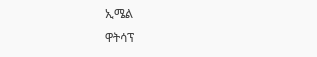ኢሜል
ዋትሳፕ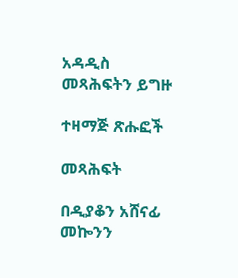አዳዲስ መጻሕፍትን ይግዙ

ተዛማጅ ጽሑፎች

መጻሕፍት

በዲያቆን አሸናፊ መኰንን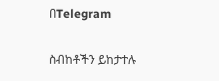በTelegram

ስብከቶችን ይከታተሉ